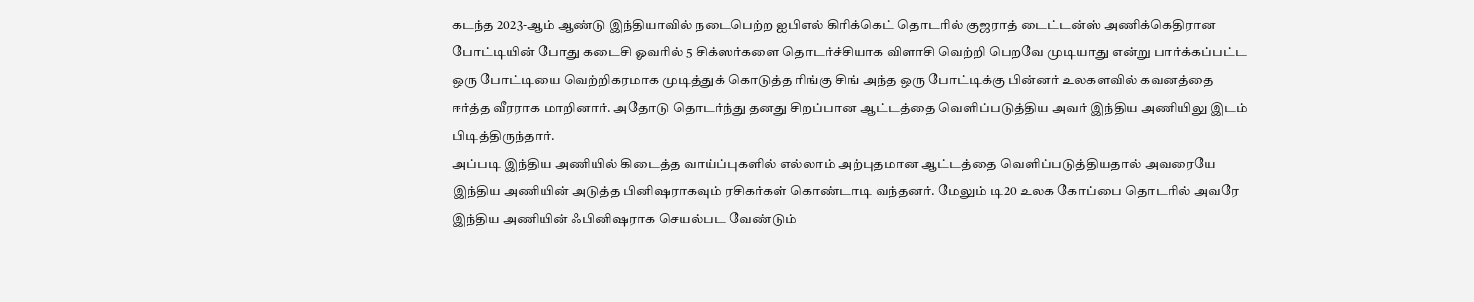கடந்த 2023-ஆம் ஆண்டு இந்தியாவில் நடைபெற்ற ஐபிஎல் கிரிக்கெட் தொடரில் குஜராத் டைட்டன்ஸ் அணிக்கெதிரான போட்டியின் போது கடைசி ஓவரில் 5 சிக்ஸர்களை தொடர்ச்சியாக விளாசி வெற்றி பெறவே முடியாது என்று பார்க்கப்பட்ட ஒரு போட்டியை வெற்றிகரமாக முடித்துக் கொடுத்த ரிங்கு சிங் அந்த ஒரு போட்டிக்கு பின்னர் உலகளவில் கவனத்தை ஈர்த்த வீரராக மாறினார். அதோடு தொடர்ந்து தனது சிறப்பான ஆட்டத்தை வெளிப்படுத்திய அவர் இந்திய அணியிலு இடம் பிடித்திருந்தார்.
அப்படி இந்திய அணியில் கிடைத்த வாய்ப்புகளில் எல்லாம் அற்புதமான ஆட்டத்தை வெளிப்படுத்தியதால் அவரையே இந்திய அணியின் அடுத்த பினிஷராகவும் ரசிகர்கள் கொண்டாடி வந்தனர். மேலும் டி20 உலக கோப்பை தொடரில் அவரே இந்திய அணியின் ஃபினிஷராக செயல்பட வேண்டும்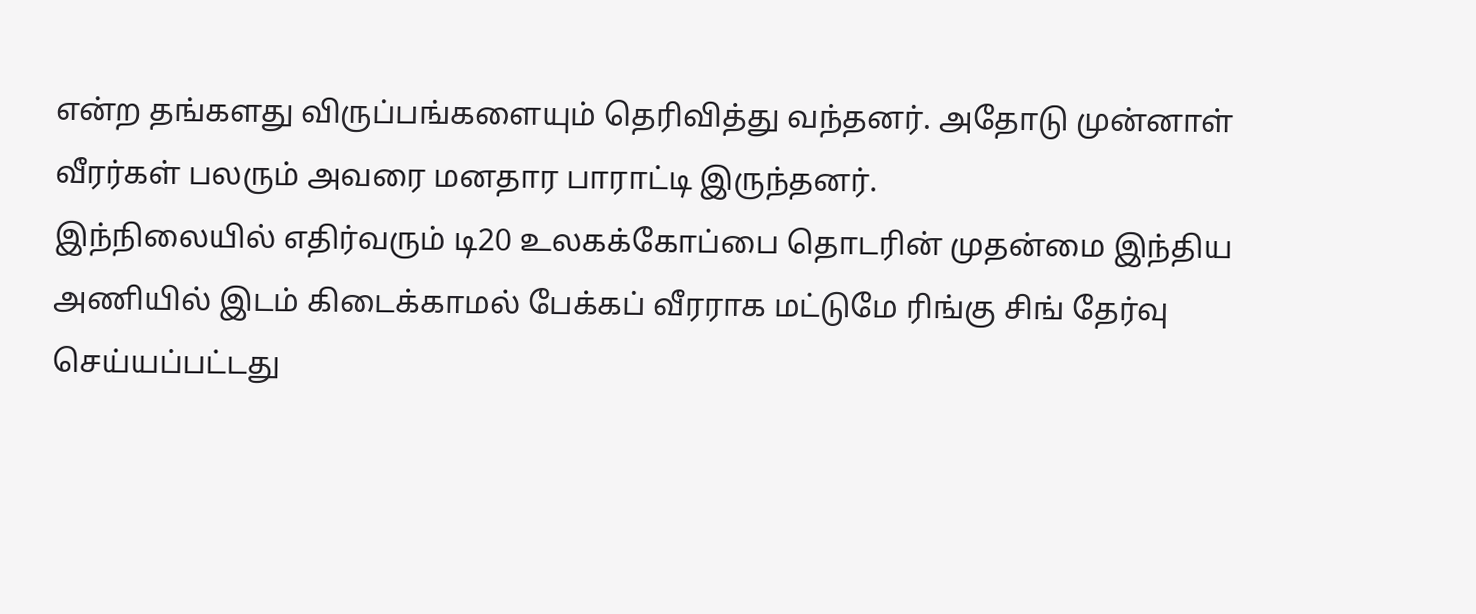என்ற தங்களது விருப்பங்களையும் தெரிவித்து வந்தனர். அதோடு முன்னாள் வீரர்கள் பலரும் அவரை மனதார பாராட்டி இருந்தனர்.
இந்நிலையில் எதிர்வரும் டி20 உலகக்கோப்பை தொடரின் முதன்மை இந்திய அணியில் இடம் கிடைக்காமல் பேக்கப் வீரராக மட்டுமே ரிங்கு சிங் தேர்வு செய்யப்பட்டது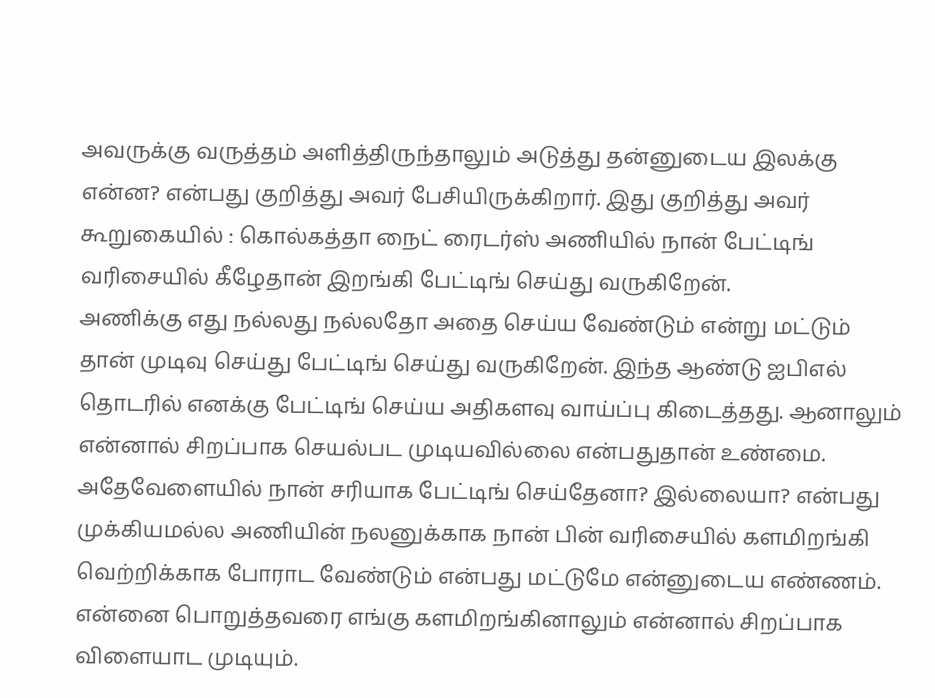அவருக்கு வருத்தம் அளித்திருந்தாலும் அடுத்து தன்னுடைய இலக்கு என்ன? என்பது குறித்து அவர் பேசியிருக்கிறார். இது குறித்து அவர் கூறுகையில் : கொல்கத்தா நைட் ரைடர்ஸ் அணியில் நான் பேட்டிங் வரிசையில் கீழேதான் இறங்கி பேட்டிங் செய்து வருகிறேன்.
அணிக்கு எது நல்லது நல்லதோ அதை செய்ய வேண்டும் என்று மட்டும் தான் முடிவு செய்து பேட்டிங் செய்து வருகிறேன். இந்த ஆண்டு ஐபிஎல் தொடரில் எனக்கு பேட்டிங் செய்ய அதிகளவு வாய்ப்பு கிடைத்தது. ஆனாலும் என்னால் சிறப்பாக செயல்பட முடியவில்லை என்பதுதான் உண்மை. அதேவேளையில் நான் சரியாக பேட்டிங் செய்தேனா? இல்லையா? என்பது முக்கியமல்ல அணியின் நலனுக்காக நான் பின் வரிசையில் களமிறங்கி வெற்றிக்காக போராட வேண்டும் என்பது மட்டுமே என்னுடைய எண்ணம்.
என்னை பொறுத்தவரை எங்கு களமிறங்கினாலும் என்னால் சிறப்பாக விளையாட முடியும்.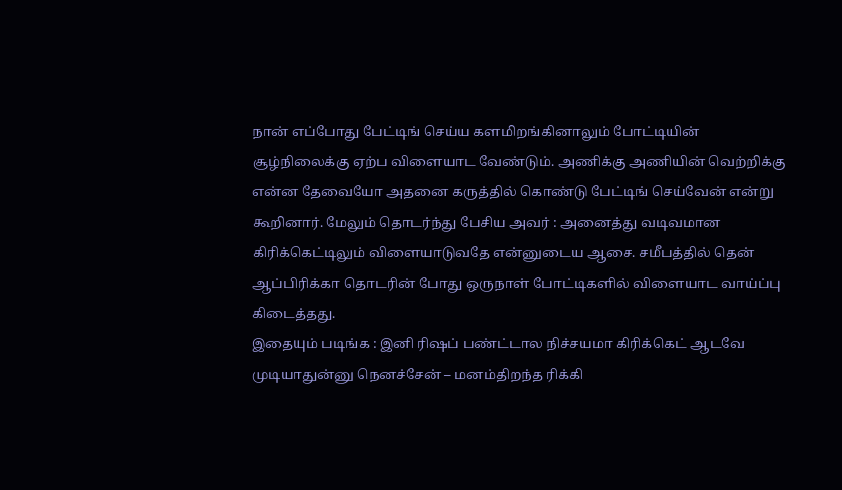நான் எப்போது பேட்டிங் செய்ய களமிறங்கினாலும் போட்டியின் சூழ்நிலைக்கு ஏற்ப விளையாட வேண்டும். அணிக்கு அணியின் வெற்றிக்கு என்ன தேவையோ அதனை கருத்தில் கொண்டு பேட்டிங் செய்வேன் என்று கூறினார். மேலும் தொடர்ந்து பேசிய அவர் : அனைத்து வடிவமான கிரிக்கெட்டிலும் விளையாடுவதே என்னுடைய ஆசை. சமீபத்தில் தென் ஆப்பிரிக்கா தொடரின் போது ஒருநாள் போட்டிகளில் விளையாட வாய்ப்பு கிடைத்தது.
இதையும் படிங்க : இனி ரிஷப் பண்ட்டால நிச்சயமா கிரிக்கெட் ஆடவே முடியாதுன்னு நெனச்சேன் – மனம்திறந்த ரிக்கி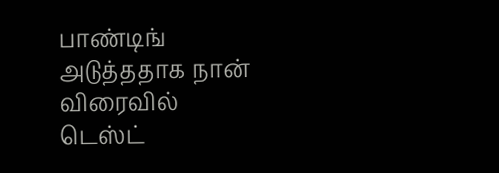பாண்டிங்
அடுத்ததாக நான் விரைவில் டெஸ்ட்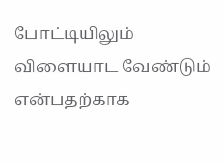போட்டியிலும் விளையாட வேண்டும் என்பதற்காக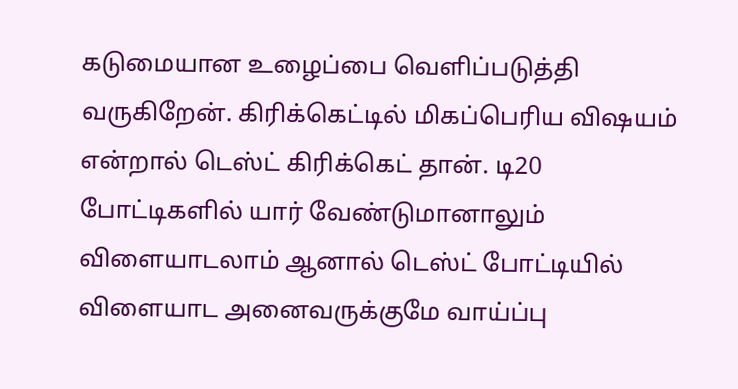கடுமையான உழைப்பை வெளிப்படுத்தி வருகிறேன். கிரிக்கெட்டில் மிகப்பெரிய விஷயம் என்றால் டெஸ்ட் கிரிக்கெட் தான். டி20 போட்டிகளில் யார் வேண்டுமானாலும் விளையாடலாம் ஆனால் டெஸ்ட் போட்டியில் விளையாட அனைவருக்குமே வாய்ப்பு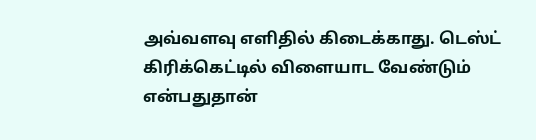அவ்வளவு எளிதில் கிடைக்காது. டெஸ்ட் கிரிக்கெட்டில் விளையாட வேண்டும் என்பதுதான்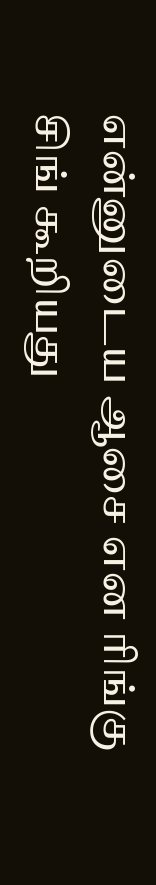என்னுடைய ஆசை என ரிங்கு சிங் கூறியது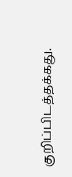குறிப்பிடத்தக்கது.